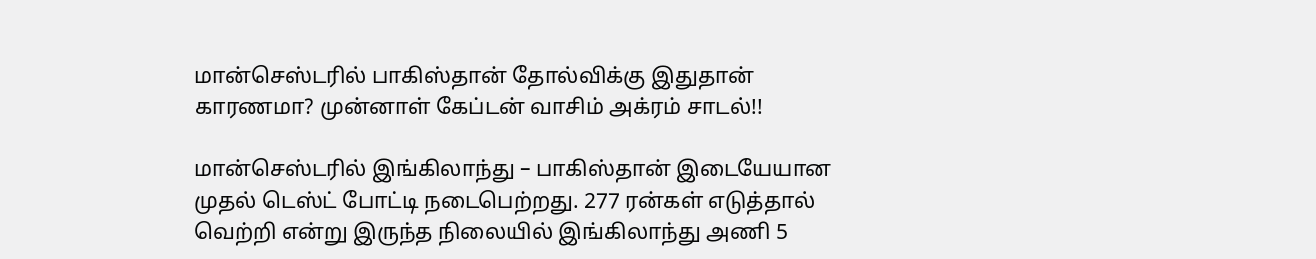மான்செஸ்டரில் பாகிஸ்தான் தோல்விக்கு இதுதான் காரணமா? முன்னாள் கேப்டன் வாசிம் அக்ரம் சாடல்!!

மான்செஸ்டரில் இங்கிலாந்து – பாகிஸ்தான் இடையேயான முதல் டெஸ்ட் போட்டி நடைபெற்றது. 277 ரன்கள் எடுத்தால் வெற்றி என்று இருந்த நிலையில் இங்கிலாந்து அணி 5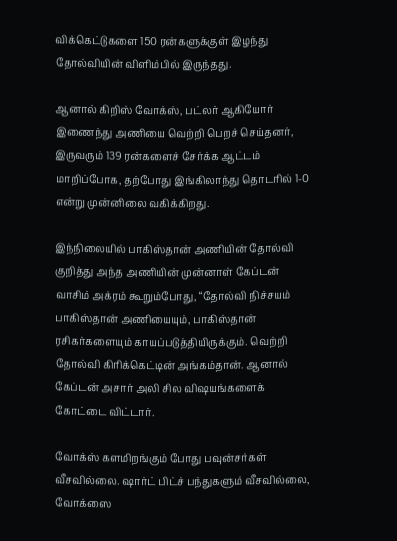விக்கெட்டுகளை 150 ரன்களுக்குள் இழந்து தோல்வியின் விளிம்பில் இருந்தது.

ஆனால் கிறிஸ் வோக்ஸ், பட்லர் ஆகியோர் இணைந்து அணியை வெற்றி பெறச் செய்தனர், இருவரும் 139 ரன்களைச் சேர்க்க ஆட்டம் மாறிப்போக, தற்போது இங்கிலாந்து தொடரில் 1-0 என்று முன்னிலை வகிக்கிறது.

இந்நிலையில் பாகிஸ்தான் அணியின் தோல்வி குறித்து அந்த அணியின் முன்னாள் கேப்டன் வாசிம் அக்ரம் கூறும்போது, “தோல்வி நிச்சயம் பாகிஸ்தான் அணியையும், பாகிஸ்தான் ரசிகர்களையும் காயப்படுத்தியிருக்கும். வெற்றி தோல்வி கிரிக்கெட்டின் அங்கம்தான். ஆனால் கேப்டன் அசார் அலி சில விஷயங்களைக் கோட்டை விட்டார்.

வோக்ஸ் களமிறங்கும் போது பவுன்சர்கள் வீசவில்லை. ஷார்ட் பிட்ச் பந்துகளும் வீசவில்லை, வோக்ஸை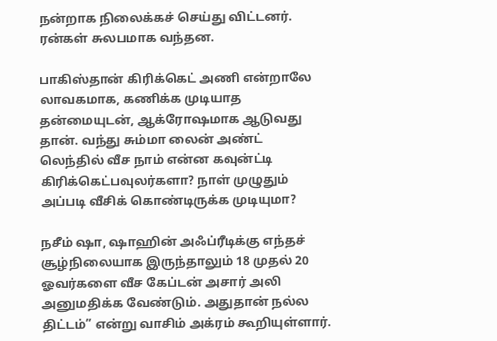நன்றாக நிலைக்கச் செய்து விட்டனர். ரன்கள் சுலபமாக வந்தன.

பாகிஸ்தான் கிரிக்கெட் அணி என்றாலே லாவகமாக, கணிக்க முடியாத தன்மையுடன், ஆக்ரோஷமாக ஆடுவது தான். வந்து சும்மா லைன் அண்ட் லெந்தில் வீச நாம் என்ன கவுன்ட்டி கிரிக்கெட்பவுலர்களா? நாள் முழுதும் அப்படி வீசிக் கொண்டிருக்க முடியுமா?

நசீம் ஷா, ஷாஹின் அஃப்ரீடிக்கு எந்தச் சூழ்நிலையாக இருந்தாலும் 18 முதல் 20 ஓவர்களை வீச கேப்டன் அசார் அலி அனுமதிக்க வேண்டும். அதுதான் நல்ல திட்டம்” என்று வாசிம் அக்ரம் கூறியுள்ளார்.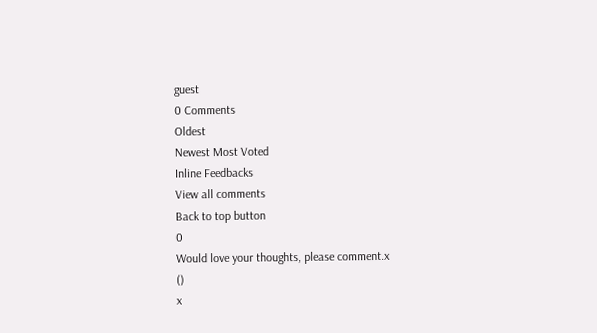guest
0 Comments
Oldest
Newest Most Voted
Inline Feedbacks
View all comments
Back to top button
0
Would love your thoughts, please comment.x
()
x